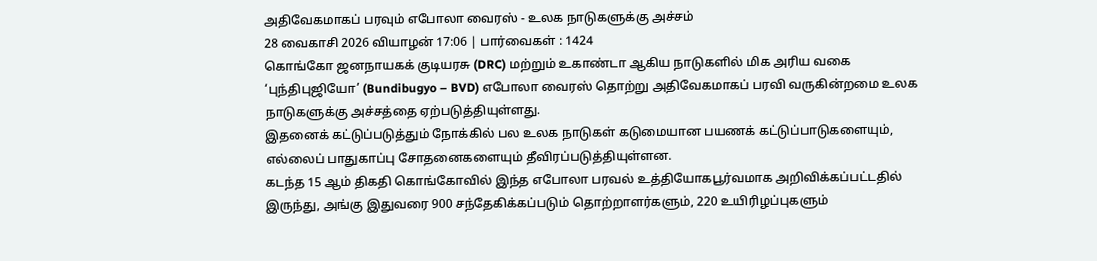அதிவேகமாகப் பரவும் எபோலா வைரஸ் - உலக நாடுகளுக்கு அச்சம்
28 வைகாசி 2026 வியாழன் 17:06 | பார்வைகள் : 1424
கொங்கோ ஜனநாயகக் குடியரசு (DRC) மற்றும் உகாண்டா ஆகிய நாடுகளில் மிக அரிய வகை ‘புந்திபுஜியோ’ (Bundibugyo – BVD) எபோலா வைரஸ் தொற்று அதிவேகமாகப் பரவி வருகின்றமை உலக நாடுகளுக்கு அச்சத்தை ஏற்படுத்தியுள்ளது.
இதனைக் கட்டுப்படுத்தும் நோக்கில் பல உலக நாடுகள் கடுமையான பயணக் கட்டுப்பாடுகளையும், எல்லைப் பாதுகாப்பு சோதனைகளையும் தீவிரப்படுத்தியுள்ளன.
கடந்த 15 ஆம் திகதி கொங்கோவில் இந்த எபோலா பரவல் உத்தியோகபூர்வமாக அறிவிக்கப்பட்டதில் இருந்து, அங்கு இதுவரை 900 சந்தேகிக்கப்படும் தொற்றாளர்களும், 220 உயிரிழப்புகளும்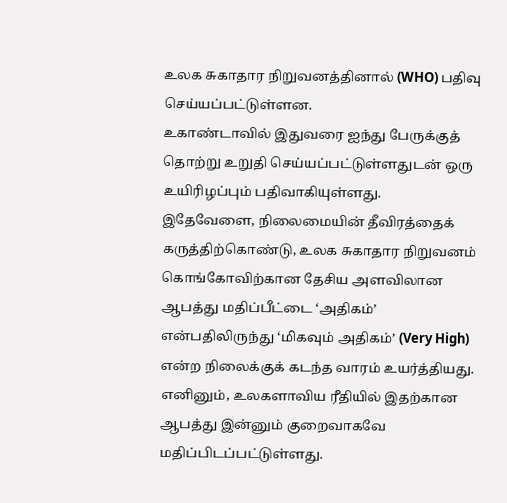உலக சுகாதார நிறுவனத்தினால் (WHO) பதிவு செய்யப்பட்டுள்ளன.
உகாண்டாவில் இதுவரை ஐந்து பேருக்குத் தொற்று உறுதி செய்யப்பட்டுள்ளதுடன் ஒரு உயிரிழப்பும் பதிவாகியுள்ளது.
இதேவேளை, நிலைமையின் தீவிரத்தைக் கருத்திற்கொண்டு, உலக சுகாதார நிறுவனம் கொங்கோவிற்கான தேசிய அளவிலான ஆபத்து மதிப்பீட்டை ‘அதிகம்’ என்பதிலிருந்து ‘மிகவும் அதிகம்’ (Very High) என்ற நிலைக்குக் கடந்த வாரம் உயர்த்தியது.
எனினும், உலகளாவிய ரீதியில் இதற்கான ஆபத்து இன்னும் குறைவாகவே மதிப்பிடப்பட்டுள்ளது.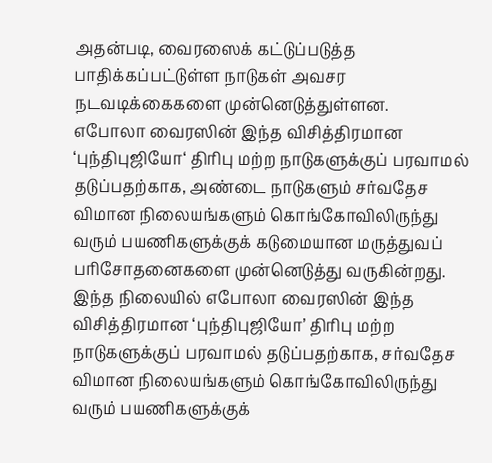அதன்படி, வைரஸைக் கட்டுப்படுத்த பாதிக்கப்பட்டுள்ள நாடுகள் அவசர நடவடிக்கைகளை முன்னெடுத்துள்ளன.
எபோலா வைரஸின் இந்த விசித்திரமான ‘புந்திபுஜியோ‘ திரிபு மற்ற நாடுகளுக்குப் பரவாமல் தடுப்பதற்காக, அண்டை நாடுகளும் சர்வதேச விமான நிலையங்களும் கொங்கோவிலிருந்து வரும் பயணிகளுக்குக் கடுமையான மருத்துவப் பரிசோதனைகளை முன்னெடுத்து வருகின்றது.
இந்த நிலையில் எபோலா வைரஸின் இந்த விசித்திரமான ‘புந்திபுஜியோ’ திரிபு மற்ற நாடுகளுக்குப் பரவாமல் தடுப்பதற்காக, சர்வதேச விமான நிலையங்களும் கொங்கோவிலிருந்து வரும் பயணிகளுக்குக்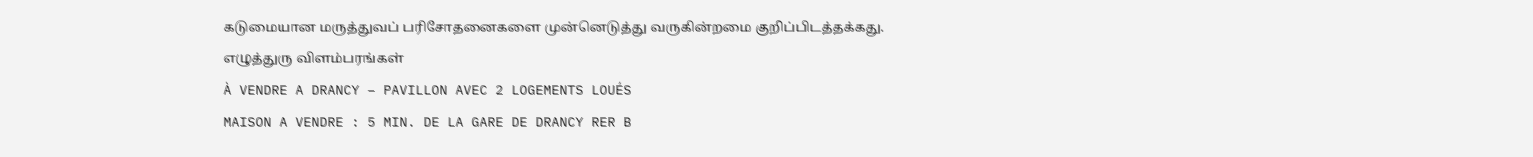கடுமையான மருத்துவப் பரிசோதனைகளை முன்னெடுத்து வருகின்றமை குறிப்பிடத்தக்கது.
எழுத்துரு விளம்பரங்கள்
À VENDRE A DRANCY – PAVILLON AVEC 2 LOGEMENTS LOUÉS
MAISON A VENDRE : 5 MIN. DE LA GARE DE DRANCY RER B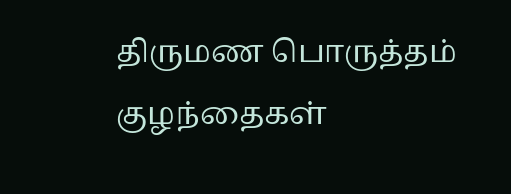திருமண பொருத்தம்
குழந்தைகள்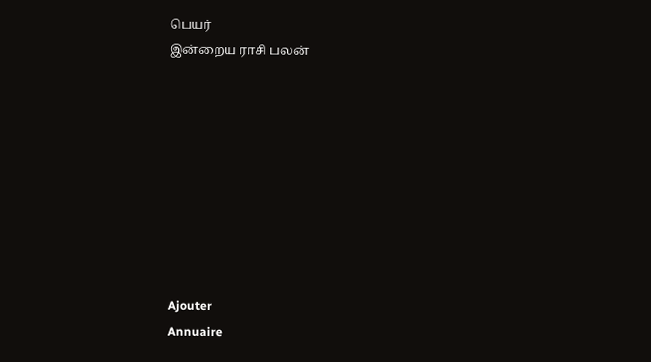பெயர்
இன்றைய ராசி பலன்









Ajouter
Annuaire